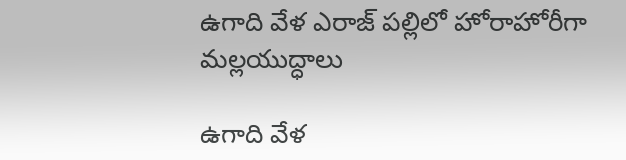ఉగాది వేళ ఎరాజ్ పల్లిలో హోరాహోరీగా మల్లయుద్ధాలు

ఉగాది వేళ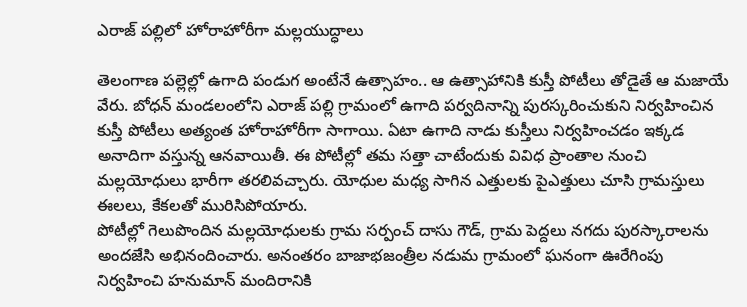ఎరాజ్ పల్లిలో హోరాహోరీగా మల్లయుద్ధాలు

తెలంగాణ పల్లెల్లో ఉగాది పండుగ అంటేనే ఉత్సాహం.. ఆ ఉత్సాహానికి కుస్తీ పోటీలు తోడైతే ఆ మజాయే వేరు. బోధన్ మండలంలోని ఎరాజ్ పల్లి గ్రామంలో ఉగాది పర్వదినాన్ని పురస్కరించుకుని నిర్వహించిన కుస్తీ పోటీలు అత్యంత హోరాహోరీగా సాగాయి. ఏటా ఉగాది నాడు కుస్తీలు నిర్వహించడం ఇక్కడ అనాదిగా వస్తున్న ఆనవాయితీ. ఈ పోటీల్లో తమ సత్తా చాటేందుకు వివిధ ప్రాంతాల నుంచి మల్లయోధులు భారీగా తరలివచ్చారు. యోధుల మధ్య సాగిన ఎత్తులకు పైఎత్తులు చూసి గ్రామస్తులు ఈలలు, కేకలతో మురిసిపోయారు.
పోటీల్లో గెలుపొందిన మల్లయోధులకు గ్రామ సర్పంచ్ దాసు గౌడ్, గ్రామ పెద్దలు నగదు పురస్కారాలను అందజేసి అభినందించారు. అనంతరం బాజాభజంత్రీల నడుమ గ్రామంలో ఘనంగా ఊరేగింపు నిర్వహించి హనుమాన్ మందిరానికి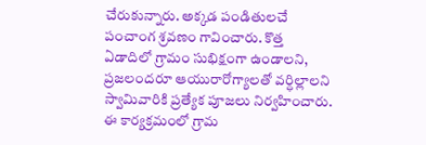చేరుకున్నారు. అక్కడ పండితులచే పంచాంగ శ్రవణం గావించారు. కొత్త ఏడాదిలో గ్రామం సుభిక్షంగా ఉండాలని, ప్రజలందరూ ఆయురారోగ్యాలతో వర్ధిల్లాలని స్వామివారికి ప్రత్యేక పూజలు నిర్వహించారు. ఈ కార్యక్రమంలో గ్రామ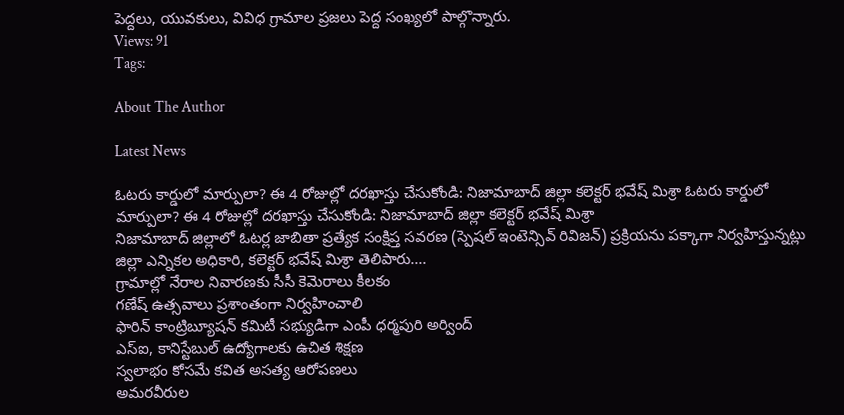పెద్దలు, యువకులు, వివిధ గ్రామాల ప్రజలు పెద్ద సంఖ్యలో పాల్గొన్నారు.
Views: 91
Tags:

About The Author

Latest News

ఓటరు కార్డులో మార్పులా? ఈ 4 రోజుల్లో దరఖాస్తు చేసుకోండి: నిజామాబాద్ జిల్లా కలెక్టర్ భవేష్ మిశ్రా ఓటరు కార్డులో మార్పులా? ఈ 4 రోజుల్లో దరఖాస్తు చేసుకోండి: నిజామాబాద్ జిల్లా కలెక్టర్ భవేష్ మిశ్రా
నిజామాబాద్ జిల్లాలో ఓటర్ల జాబితా ప్రత్యేక సంక్షిప్త సవరణ (స్పెషల్‌ ఇంటెన్సివ్‌ రివిజన్‌) ప్రక్రియను పక్కాగా నిర్వహిస్తున్నట్లు జిల్లా ఎన్నికల అధికారి, కలెక్టర్‌ భవేష్‌ మిశ్రా తెలిపారు....
గ్రామాల్లో నేరాల నివారణకు సీసీ కెమెరాలు కీలకం
గణేష్ ఉత్సవాలు ప్రశాంతంగా నిర్వహించాలి
ఫారిన్ కాంట్రిబ్యూషన్ కమిటీ సభ్యుడిగా ఎంపీ ధర్మపురి అర్వింద్
ఎస్‌ఐ, కానిస్టేబుల్‌ ఉద్యోగాలకు ఉచిత శిక్షణ
స్వలాభం కోసమే కవిత అసత్య ఆరోపణలు
అమరవీరుల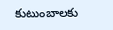కుటుంబాలకు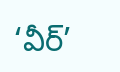‘వీర్‌’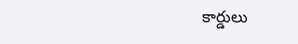కార్డులు